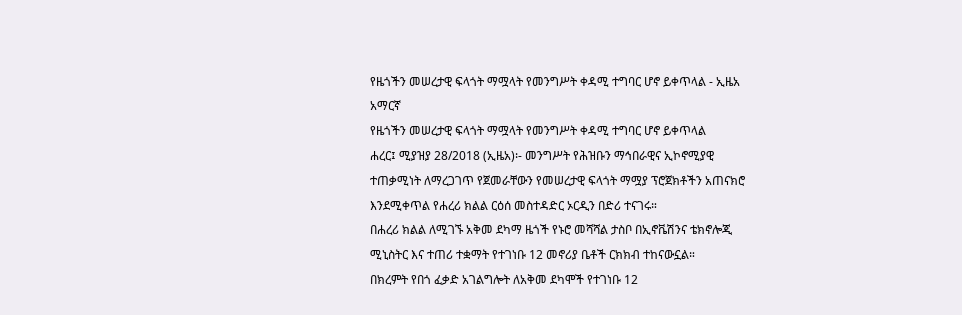የዜጎችን መሠረታዊ ፍላጎት ማሟላት የመንግሥት ቀዳሚ ተግባር ሆኖ ይቀጥላል - ኢዜአ አማርኛ
የዜጎችን መሠረታዊ ፍላጎት ማሟላት የመንግሥት ቀዳሚ ተግባር ሆኖ ይቀጥላል
ሐረር፤ ሚያዝያ 28/2018 (ኢዜአ)፡- መንግሥት የሕዝቡን ማኅበራዊና ኢኮኖሚያዊ ተጠቃሚነት ለማረጋገጥ የጀመራቸውን የመሠረታዊ ፍላጎት ማሟያ ፕሮጀክቶችን አጠናክሮ እንደሚቀጥል የሐረሪ ክልል ርዕሰ መስተዳድር ኦርዲን በድሪ ተናገሩ።
በሐረሪ ክልል ለሚገኙ አቅመ ደካማ ዜጎች የኑሮ መሻሻል ታስቦ በኢኖቬሽንና ቴክኖሎጂ ሚኒስትር እና ተጠሪ ተቋማት የተገነቡ 12 መኖሪያ ቤቶች ርክክብ ተከናውኗል።
በክረምት የበጎ ፈቃድ አገልግሎት ለአቅመ ደካሞች የተገነቡ 12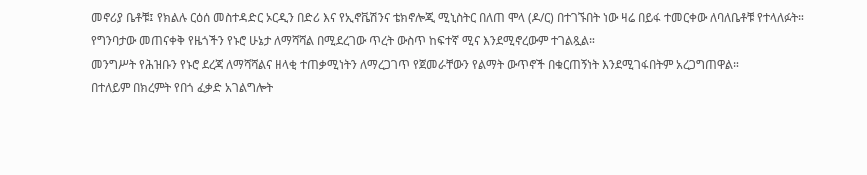መኖሪያ ቤቶቹ፤ የክልሉ ርዕሰ መስተዳድር ኦርዲን በድሪ እና የኢኖቬሽንና ቴክኖሎጂ ሚኒስትር በለጠ ሞላ (ዶ/ር) በተገኙበት ነው ዛሬ በይፋ ተመርቀው ለባለቤቶቹ የተላለፉት።
የግንባታው መጠናቀቅ የዜጎችን የኑሮ ሁኔታ ለማሻሻል በሚደረገው ጥረት ውስጥ ከፍተኛ ሚና እንደሚኖረውም ተገልጿል።
መንግሥት የሕዝቡን የኑሮ ደረጃ ለማሻሻልና ዘላቂ ተጠቃሚነትን ለማረጋገጥ የጀመራቸውን የልማት ውጥኖች በቁርጠኝነት እንደሚገፋበትም አረጋግጠዋል።
በተለይም በክረምት የበጎ ፈቃድ አገልግሎት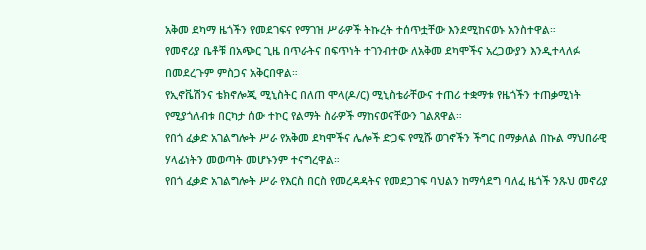አቅመ ደካማ ዜጎችን የመደገፍና የማገዝ ሥራዎች ትኩረት ተሰጥቷቸው እንደሚከናወኑ አንስተዋል።
የመኖሪያ ቤቶቹ በአጭር ጊዜ በጥራትና በፍጥነት ተገንብተው ለአቅመ ደካሞችና አረጋውያን እንዲተላለፉ በመደረጉም ምስጋና አቅርበዋል።
የኢኖቬሽንና ቴክኖሎጂ ሚኒስትር በለጠ ሞላ(ዶ/ር) ሚኒስቴራቸውና ተጠሪ ተቋማቱ የዜጎችን ተጠቃሚነት የሚያጎለብቱ በርካታ ሰው ተኮር የልማት ስራዎች ማከናወናቸውን ገልጸዋል።
የበጎ ፈቃድ አገልግሎት ሥራ የአቅመ ደካሞችና ሌሎች ድጋፍ የሚሹ ወገኖችን ችግር በማቃለል በኩል ማህበራዊ ሃላፊነትን መወጣት መሆኑንም ተናግረዋል።
የበጎ ፈቃድ አገልግሎት ሥራ የእርስ በርስ የመረዳዳትና የመደጋገፍ ባህልን ከማሳደግ ባለፈ ዜጎች ንጹህ መኖሪያ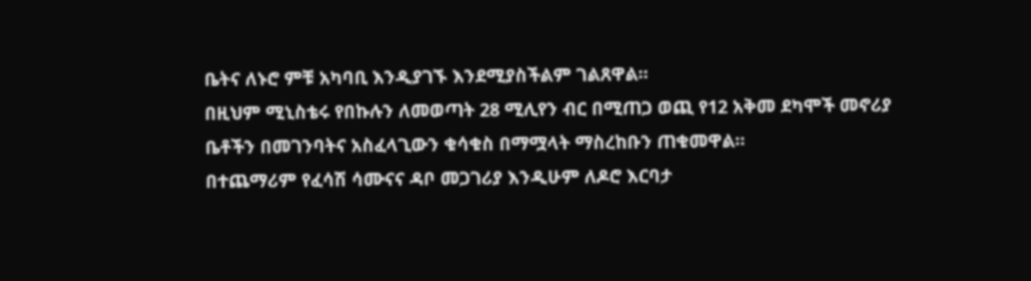ቤትና ለኑሮ ምቹ አካባቢ እንዲያገኙ እንደሚያስችልም ገልጸዋል።
በዚህም ሚኒስቴሩ የበኩሉን ለመወጣት 28 ሚሊየን ብር በሚጠጋ ወጪ የ12 አቅመ ደካሞች መኖሪያ ቤቶችን በመገንባትና አስፈላጊውን ቁሳቁስ በማሟላት ማስረከቡን ጠቁመዋል።
በተጨማሪም የፈሳሽ ሳሙናና ዳቦ መጋገሪያ እንዲሁም ለዶሮ እርባታ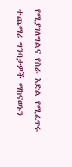የሚያገለግልና የስራ እድል የሚፈጥሩ ተጨማሪ ግንባታዎች ማከናወኑን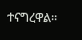ተናግረዋል።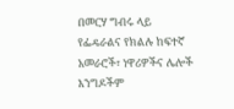በመርሃ ግብሩ ላይ የፌዴራልና የክልሉ ከፍተኛ አመራሮች፣ ነዋሪዎችና ሌሎች እንግዶችም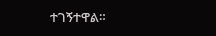ተገኝተዋል።